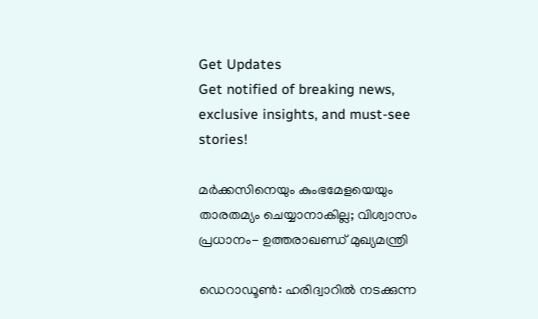Get Updates
Get notified of breaking news, exclusive insights, and must-see stories!

മര്‍ക്കസിനെയും കുംഭമേളയെയും താരതമ്യം ചെയ്യാനാകില്ല; വിശ്വാസം പ്രധാനം- ഉത്തരാഖണ്ഡ് മുഖ്യമന്ത്രി

ഡെറാഡൂണ്‍: ഹരിദ്വാറില്‍ നടക്കുന്ന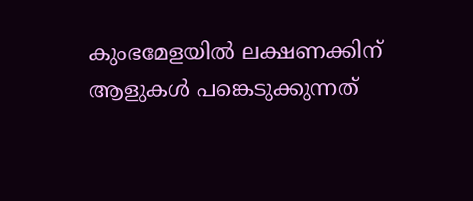കുംഭമേളയില്‍ ലക്ഷണക്കിന് ആളുകള്‍ പങ്കെടുക്കുന്നത്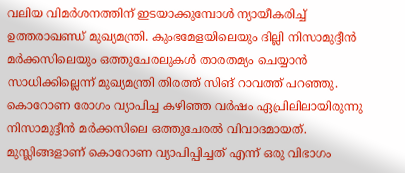വലിയ വിമര്‍ശനത്തിന് ഇടയാക്കുമ്പോള്‍ ന്യായീകരിച്ച് ഉത്തരാഖണ്ഡ് മുഖ്യമന്ത്രി. കുംഭമേളയിലെയും ദില്ലി നിസാമുദ്ദീന്‍ മര്‍ക്കസിലെയും ഒത്തുചേരലുകള്‍ താരതമ്യം ചെയ്യാന്‍ സാധിക്കില്ലെന്ന് മുഖ്യമന്ത്രി തിരത്ത് സിങ് റാവത്ത് പറഞ്ഞു. കൊറോണ രോഗം വ്യാപിച്ച കഴിഞ്ഞ വര്‍ഷം ഏപ്രിലിലായിരുന്നു നിസാമുദ്ദീന്‍ മര്‍ക്കസിലെ ഒത്തുചേരല്‍ വിവാദമായത്. മുസ്ലിങ്ങളാണ് കൊറോണ വ്യാപിപ്പിച്ചത് എന്ന് ഒരു വിഭാഗം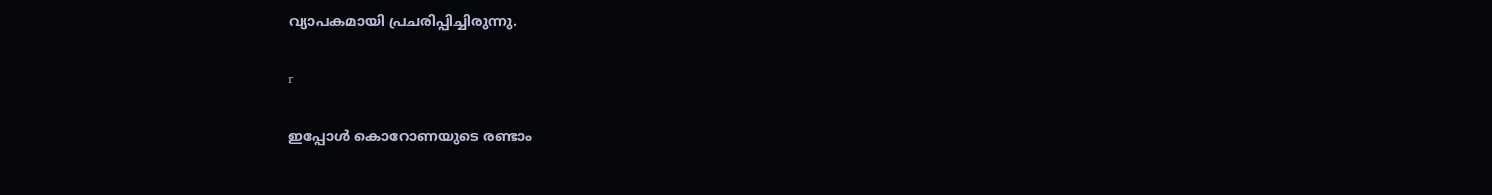വ്യാപകമായി പ്രചരിപ്പിച്ചിരുന്നു.

r

ഇപ്പോള്‍ കൊറോണയുടെ രണ്ടാം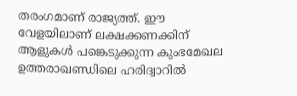തരംഗമാണ് രാജ്യത്ത്. ഈ വേളയിലാണ് ലക്ഷക്കണക്കിന് ആളുകള്‍ പങ്കെടുക്കുന്ന കുംഭമേഖല ഉത്തരാഖണ്ഡിലെ ഹരിദ്വാറില്‍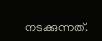നടക്കുന്നത്.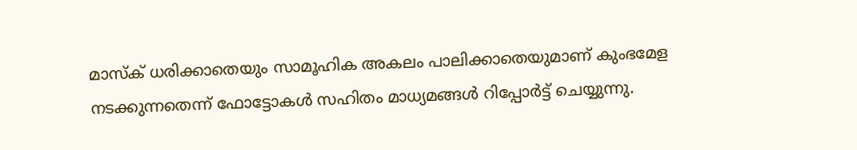മാസ്‌ക് ധരിക്കാതെയും സാമൂഹിക അകലം പാലിക്കാതെയുമാണ് കുംഭമേള നടക്കുന്നതെന്ന് ഫോട്ടോകള്‍ സഹിതം മാധ്യമങ്ങള്‍ റിപ്പോര്‍ട്ട് ചെയ്യുന്നു.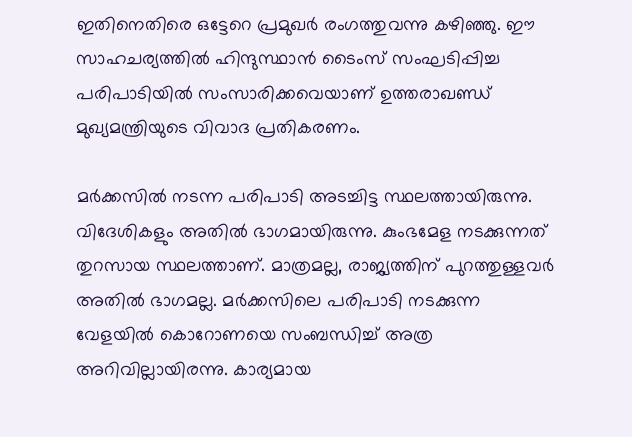ഇതിനെതിരെ ഒട്ടേറെ പ്രമുഖര്‍ രംഗത്തുവന്നു കഴിഞ്ഞു. ഈ സാഹചര്യത്തില്‍ ഹിന്ദുസ്ഥാന്‍ ടൈംസ് സംഘടിപ്പിച്ച പരിപാടിയില്‍ സംസാരിക്കവെയാണ് ഉത്തരാഖണ്ഡ് മുഖ്യമന്ത്രിയുടെ വിവാദ പ്രതികരണം.

മര്‍ക്കസില്‍ നടന്ന പരിപാടി അടച്ചിട്ട സ്ഥലത്തായിരുന്നു. വിദേശികളും അതില്‍ ഭാഗമായിരുന്നു. കുംഭമേള നടക്കുന്നത് തുറസായ സ്ഥലത്താണ്. മാത്രമല്ല, രാജ്യത്തിന് പുറത്തുള്ളവര്‍ അതില്‍ ഭാഗമല്ല. മര്‍ക്കസിലെ പരിപാടി നടക്കുന്ന വേളയില്‍ കൊറോണയെ സംബന്ധിച്ച് അത്ര അറിവില്ലായിരന്നു. കാര്യമായ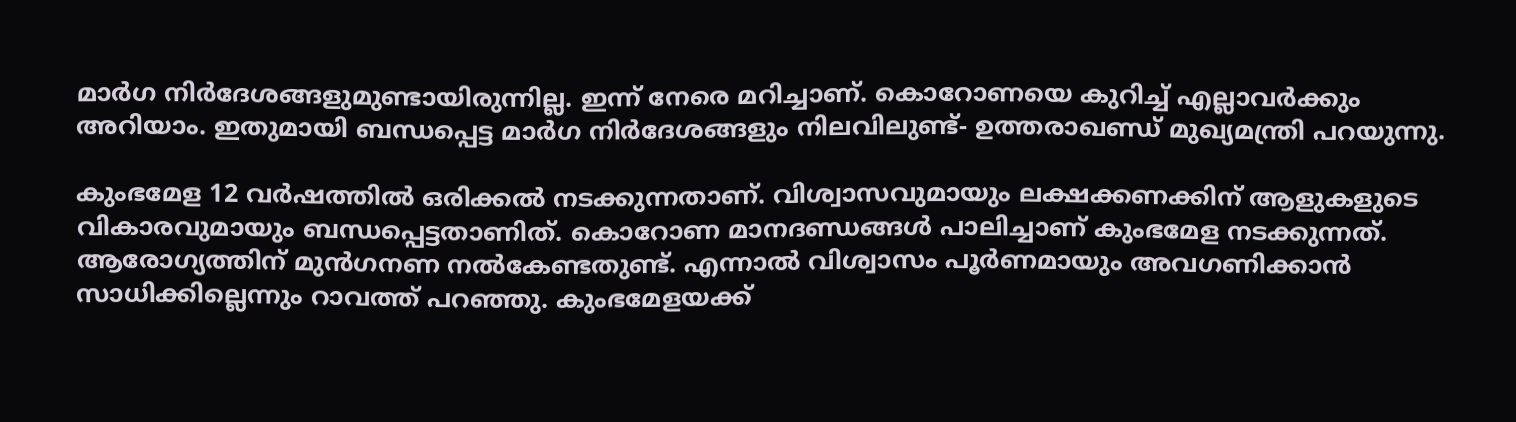മാര്‍ഗ നിര്‍ദേശങ്ങളുമുണ്ടായിരുന്നില്ല. ഇന്ന് നേരെ മറിച്ചാണ്. കൊറോണയെ കുറിച്ച് എല്ലാവര്‍ക്കും അറിയാം. ഇതുമായി ബന്ധപ്പെട്ട മാര്‍ഗ നിര്‍ദേശങ്ങളും നിലവിലുണ്ട്- ഉത്തരാഖണ്ഡ് മുഖ്യമന്ത്രി പറയുന്നു.

കുംഭമേള 12 വര്‍ഷത്തില്‍ ഒരിക്കല്‍ നടക്കുന്നതാണ്. വിശ്വാസവുമായും ലക്ഷക്കണക്കിന് ആളുകളുടെ വികാരവുമായും ബന്ധപ്പെട്ടതാണിത്. കൊറോണ മാനദണ്ഡങ്ങള്‍ പാലിച്ചാണ് കുംഭമേള നടക്കുന്നത്. ആരോഗ്യത്തിന് മുന്‍ഗനണ നല്‍കേണ്ടതുണ്ട്. എന്നാല്‍ വിശ്വാസം പൂര്‍ണമായും അവഗണിക്കാന്‍ സാധിക്കില്ലെന്നും റാവത്ത് പറഞ്ഞു. കുംഭമേളയക്ക്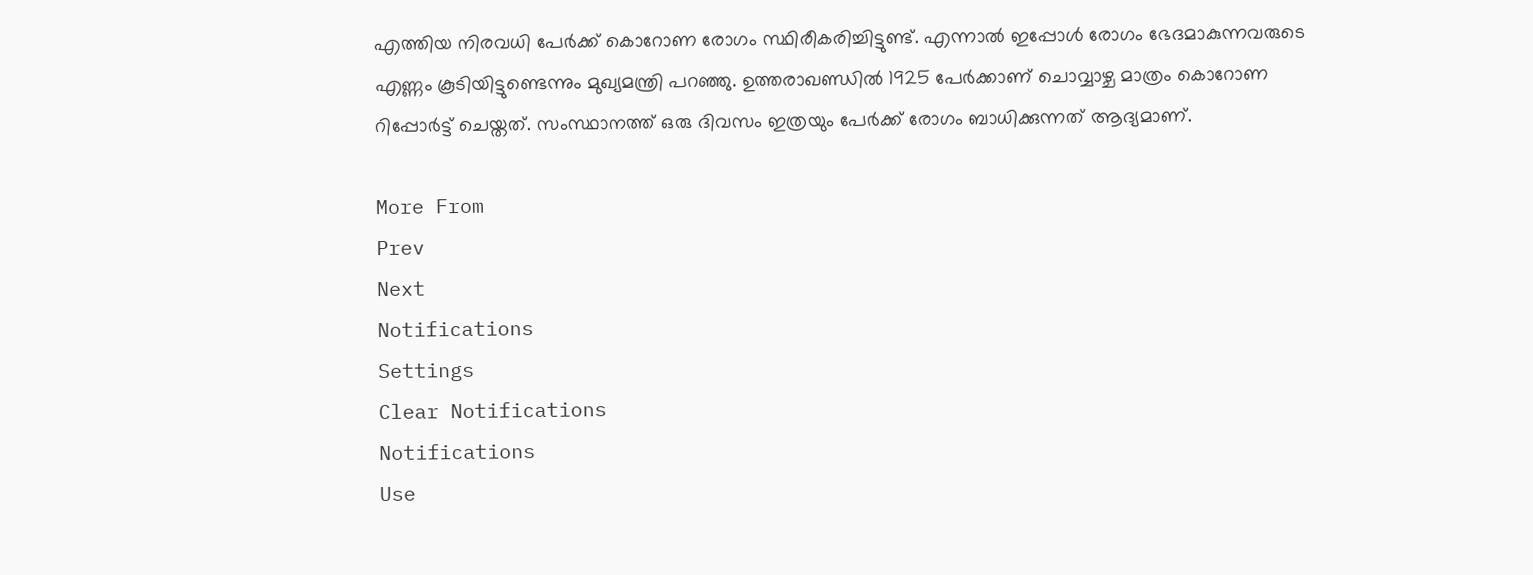എത്തിയ നിരവധി പേര്‍ക്ക് കൊറോണ രോഗം സ്ഥിരീകരിച്ചിട്ടുണ്ട്. എന്നാല്‍ ഇപ്പോള്‍ രോഗം ഭേദമാകുന്നവരുടെ എണ്ണം കൂടിയിട്ടുണ്ടെന്നും മുഖ്യമന്ത്രി പറഞ്ഞു. ഉത്തരാഖണ്ഡില്‍ 1925 പേര്‍ക്കാണ് ചൊവ്വാഴ്ച മാത്രം കൊറോണ റിപ്പോര്‍ട്ട് ചെയ്തത്. സംസ്ഥാനത്ത് ഒരു ദിവസം ഇത്രയും പേര്‍ക്ക് രോഗം ബാധിക്കുന്നത് ആദ്യമാണ്.

More From
Prev
Next
Notifications
Settings
Clear Notifications
Notifications
Use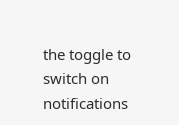the toggle to switch on notifications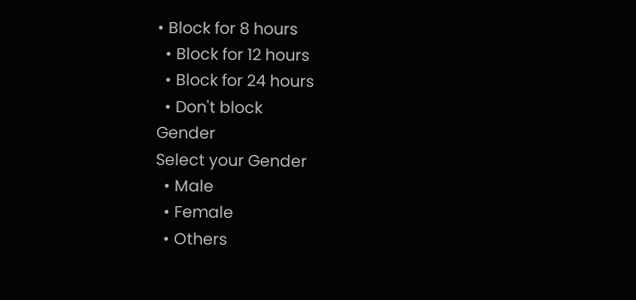• Block for 8 hours
  • Block for 12 hours
  • Block for 24 hours
  • Don't block
Gender
Select your Gender
  • Male
  • Female
  • Others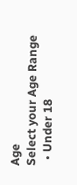Age
Select your Age Range
  • Under 18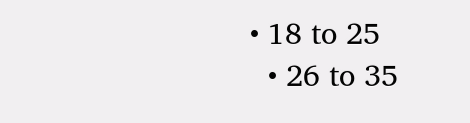• 18 to 25
  • 26 to 35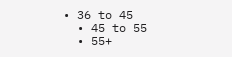• 36 to 45
  • 45 to 55
  • 55+